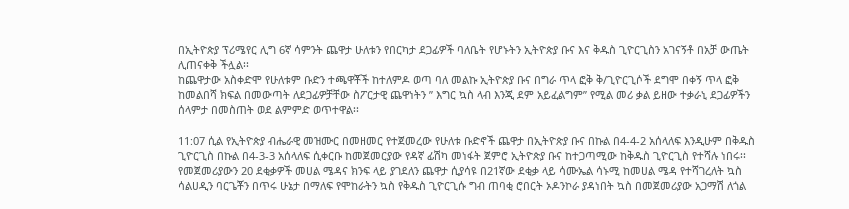በኢትዮጵያ ፕሪሜየር ሊግ 6ኛ ሳምንት ጨዋታ ሁለቱን የበርካታ ደጋፊዎች ባለቤት የሆኑትን ኢትዮጵያ ቡና እና ቅዱስ ጊዮርጊስን አገናኝቶ በአቻ ውጤት ሊጠናቀቅ ችሏል፡፡
ከጨዋታው አስቀድሞ የሁለቱም ቡድን ተጫዋቾች ከተለምዶ ወጣ ባለ መልኩ ኢትዮጵያ ቡና በግራ ጥላ ፎቅ ቅ/ጊዮርጊሶች ደግሞ በቀኝ ጥላ ፎቅ ከመልበሻ ክፍል በመውጣት ለደጋፊዎቻቸው ስፖርታዊ ጨዋነትን ” እግር ኳስ ላብ እንጂ ደም አይፈልግም” የሚል መሪ ቃል ይዘው ተቃራኒ ደጋፊዎችን ሰላምታ በመስጠት ወደ ልምምድ ወጥተዋል፡፡

11:07 ሲል የኢትዮጵያ ብሔራዊ መዝሙር በመዘመር የተጀመረው የሁለቱ ቡድኖች ጨዋታ በኢትዮጵያ ቡና በኩል በ4-4-2 አሰላለፍ እንዲሁም በቅዱስ ጊዮርጊስ በኩል በ4-3-3 አሰላለፍ ሲቀርቡ ከመጀመርያው የዳኛ ፊሽካ መነፋት ጀምሮ ኢትዮጵያ ቡና ከተጋጣሚው ከቅዱስ ጊዮርጊስ የተሻሉ ነበሩ፡፡
የመጀመሪያውን 20 ደቂቃዎች መሀል ሜዳና ክንፍ ላይ ያገደለን ጨዋታ ሲያሳዩ በ21ኛው ደቂቃ ላይ ሳሙኤል ሳኑሚ ከመሀል ሜዳ የተሻገረለት ኳስ ሳልሀዲን ባርጌቾን በጥሩ ሁኔታ በማለፍ የሞከራትን ኳስ የቅዱስ ጊዮርጊሱ ግብ ጠባቂ ሮበርት ኦዶንኮራ ያዳነበት ኳስ በመጀመሪያው አጋማሽ ለጎል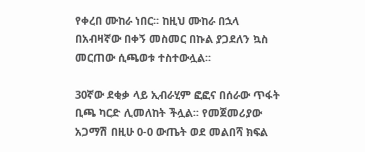የቀረበ ሙከራ ነበር፡፡ ከዚህ ሙከራ በኋላ በአብዛኛው በቀኝ መስመር በኩል ያጋደለን ኳስ መርጠው ሲጫወቱ ተስተውሏል፡፡

30ኛው ደቂቃ ላይ ኢብራሂም ፎፎና በሰራው ጥፋት ቢጫ ካርድ ሊመለከት ችሏል፡፡ የመጀመሪያው አጋማሽ በዚሁ 0-0 ውጤት ወደ መልበሻ ክፍል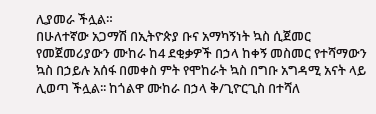ሊያመራ ችሏል።
በሁለተኛው አጋማሽ በኢትዮጵያ ቡና አማካኝነት ኳስ ሲጀመር የመጀመሪያውን ሙከራ ከ4 ደቂቃዎች በኃላ ከቀኝ መስመር የተሻማውን ኳስ በኃይሉ አሰፋ በመቀስ ምት የሞከራት ኳስ በግቡ አግዳሚ አናት ላይ ሊወጣ ችሏል፡፡ ከጎልዋ ሙከራ በኃላ ቅ/ጊዮርጊስ በተሻለ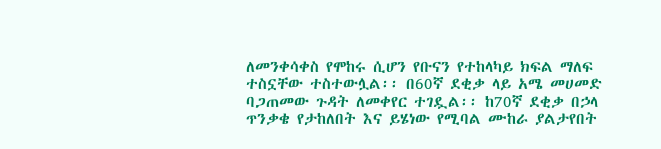ለመንቀሳቀስ የሞከሩ ሲሆን የቡናን የተከላካይ ክፍል ማለፍ ተስኗቸው ተስተውሏል፡፡ በ60ኛ ደቂቃ ላይ አሜ መሀመድ ባጋጠመው ጉዳት ለመቀየር ተገዷል፡፡ ከ70ኛ ደቂቃ በኃላ ጥንቃቄ የታከለበት እና ይሄነው የሚባል ሙከራ ያልታየበት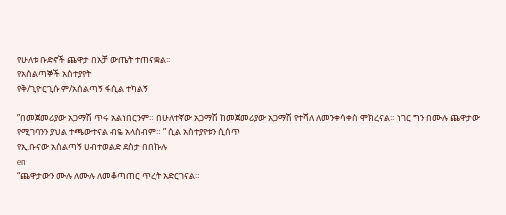የሁለቱ ቡድኖች ጨዋታ በአቻ ውጤት ተጠናቋል፡፡
የአሰልጣኞች አስተያየት
የቅ/ጊዮርጊሱ ም/አሰልጣኝ ፋሲል ተካልኝ

”በመጀመሪያው አጋማሽ ጥሩ አልነበርንም። በሁለተኛው አጋማሽ ከመጀመሪያው አጋማሽ የተሻለ ለመንቀሳቀስ ሞክረናል። ነገር ግን በሙሉ ጨዋታው የሚገባንን ያህል ተጫውተናል ብዬ አላስብም። ” ሲል አስተያየቱን ሲሰጥ
የኢ.ቡናው አሰልጣኝ ሀብተወልድ ደስታ በበኩሉ
en
“ጨዋታውን ሙሉ ለሙሉ ለመቆጣጠር ጥረት አድርገናል።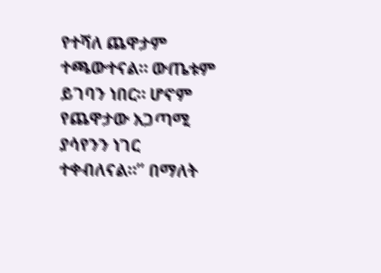የተሻለ ጨዋታም ተጫውተናል። ውጤቱም ይገባን ነበር። ሆኖም የጨዋታው አጋጣሚ ያሳየንን ነገር ተቀብለናል።” በማለት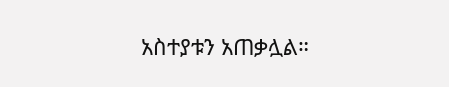አስተያቱን አጠቃሏል።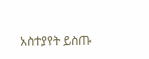አስተያየት ይስጡ